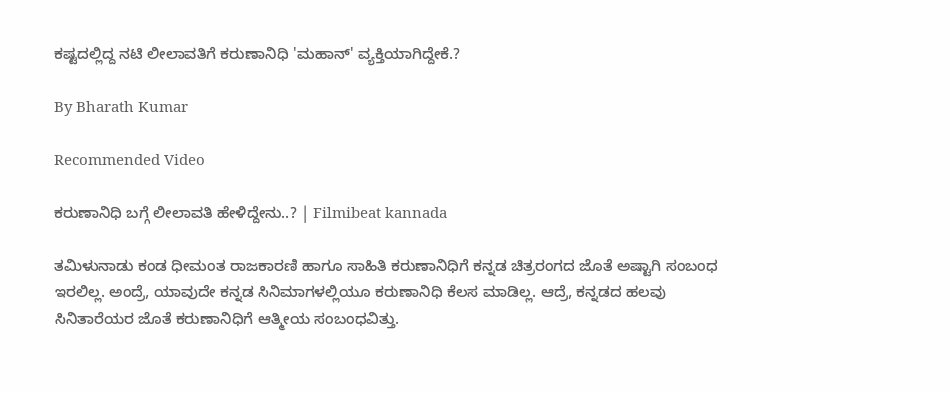ಕಷ್ಟದಲ್ಲಿದ್ದ ನಟಿ ಲೀಲಾವತಿಗೆ ಕರುಣಾನಿಧಿ 'ಮಹಾನ್' ವ್ಯಕ್ತಿಯಾಗಿದ್ದೇಕೆ.?

By Bharath Kumar

Recommended Video

ಕರುಣಾನಿಧಿ ಬಗ್ಗೆ ಲೀಲಾವತಿ ಹೇಳಿದ್ದೇನು..? | Filmibeat kannada

ತಮಿಳುನಾಡು ಕಂಡ ಧೀಮಂತ ರಾಜಕಾರಣಿ ಹಾಗೂ ಸಾಹಿತಿ ಕರುಣಾನಿಧಿಗೆ ಕನ್ನಡ ಚಿತ್ರರಂಗದ ಜೊತೆ ಅಷ್ಟಾಗಿ ಸಂಬಂಧ ಇರಲಿಲ್ಲ. ಅಂದ್ರೆ, ಯಾವುದೇ ಕನ್ನಡ ಸಿನಿಮಾಗಳಲ್ಲಿಯೂ ಕರುಣಾನಿಧಿ ಕೆಲಸ ಮಾಡಿಲ್ಲ. ಆದ್ರೆ, ಕನ್ನಡದ ಹಲವು ಸಿನಿತಾರೆಯರ ಜೊತೆ ಕರುಣಾನಿಧಿಗೆ ಆತ್ಮೀಯ ಸಂಬಂಧವಿತ್ತು.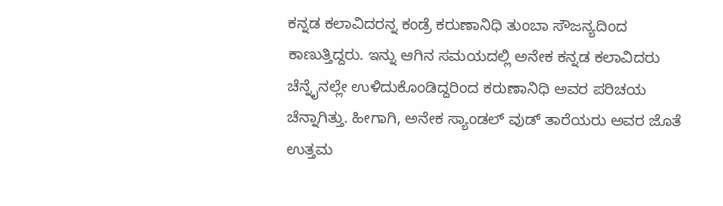ಕನ್ನಡ ಕಲಾವಿದರನ್ನ ಕಂಡ್ರೆ ಕರುಣಾನಿಧಿ ತುಂಬಾ ಸೌಜನ್ಯದಿಂದ ಕಾಣುತ್ತಿದ್ದರು. ಇನ್ನು ಆಗಿನ ಸಮಯದಲ್ಲಿ ಅನೇಕ ಕನ್ನಡ ಕಲಾವಿದರು ಚೆನ್ನೈನಲ್ಲೇ ಉಳಿದುಕೊಂಡಿದ್ದರಿಂದ ಕರುಣಾನಿಧಿ ಅವರ ಪರಿಚಯ ಚೆನ್ನಾಗಿತ್ತು. ಹೀಗಾಗಿ, ಅನೇಕ ಸ್ಯಾಂಡಲ್ ವುಡ್ ತಾರೆಯರು ಅವರ ಜೊತೆ ಉತ್ತಮ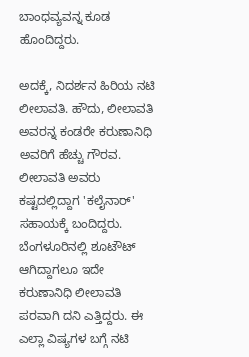ಬಾಂಧವ್ಯವನ್ನ ಕೂಡ ಹೊಂದಿದ್ದರು.

ಅದಕ್ಕೆ, ನಿದರ್ಶನ ಹಿರಿಯ ನಟಿ ಲೀಲಾವತಿ. ಹೌದು, ಲೀಲಾವತಿ ಅವರನ್ನ ಕಂಡರೇ ಕರುಣಾನಿಧಿ ಅವರಿಗೆ ಹೆಚ್ಚು ಗೌರವ. ಲೀಲಾವತಿ ಅವರು ಕಷ್ಟದಲ್ಲಿದ್ದಾಗ 'ಕಲೈನಾರ್' ಸಹಾಯಕ್ಕೆ ಬಂದಿದ್ದರು. ಬೆಂಗಳೂರಿನಲ್ಲಿ ಶೂಟೌಟ್ ಆಗಿದ್ದಾಗಲೂ ಇದೇ ಕರುಣಾನಿಧಿ ಲೀಲಾವತಿ ಪರವಾಗಿ ದನಿ ಎತ್ತಿದ್ದರು. ಈ ಎಲ್ಲಾ ವಿಷ್ಯಗಳ ಬಗ್ಗೆ ನಟಿ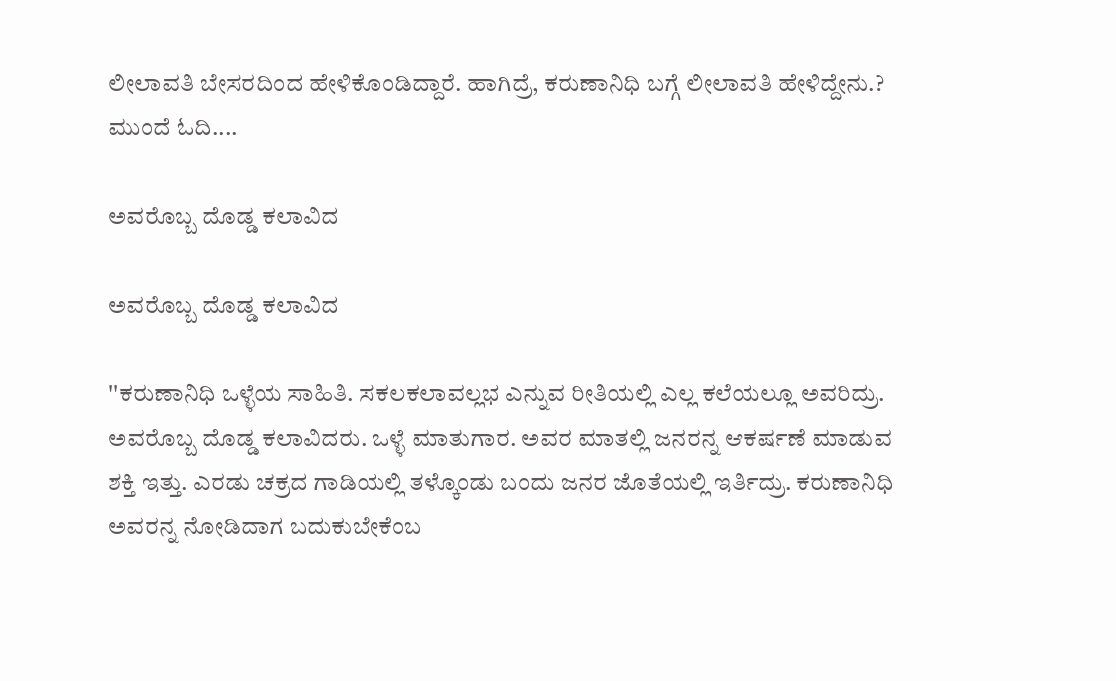ಲೀಲಾವತಿ ಬೇಸರದಿಂದ ಹೇಳಿಕೊಂಡಿದ್ದಾರೆ. ಹಾಗಿದ್ರೆ, ಕರುಣಾನಿಧಿ ಬಗ್ಗೆ ಲೀಲಾವತಿ ಹೇಳಿದ್ದೇನು.? ಮುಂದೆ ಓದಿ....

ಅವರೊಬ್ಬ ದೊಡ್ಡ ಕಲಾವಿದ

ಅವರೊಬ್ಬ ದೊಡ್ಡ ಕಲಾವಿದ

''ಕರುಣಾನಿಧಿ ಒಳ್ಳೆಯ ಸಾಹಿತಿ. ಸಕಲಕಲಾವಲ್ಲಭ ಎನ್ನುವ ರೀತಿಯಲ್ಲಿ ಎಲ್ಲ ಕಲೆಯಲ್ಲೂ ಅವರಿದ್ರು. ಅವರೊಬ್ಬ ದೊಡ್ಡ ಕಲಾವಿದರು. ಒಳ್ಳೆ ಮಾತುಗಾರ. ಅವರ ಮಾತಲ್ಲಿ ಜನರನ್ನ ಆಕರ್ಷಣೆ ಮಾಡುವ ಶಕ್ತಿ ಇತ್ತು. ಎರಡು ಚಕ್ರದ ಗಾಡಿಯಲ್ಲಿ ತಳ್ಕೊಂಡು ಬಂದು ಜನರ ಜೊತೆಯಲ್ಲಿ ಇರ್ತಿದ್ರು. ಕರುಣಾನಿಧಿ ಅವರನ್ನ ನೋಡಿದಾಗ ಬದುಕುಬೇಕೆಂಬ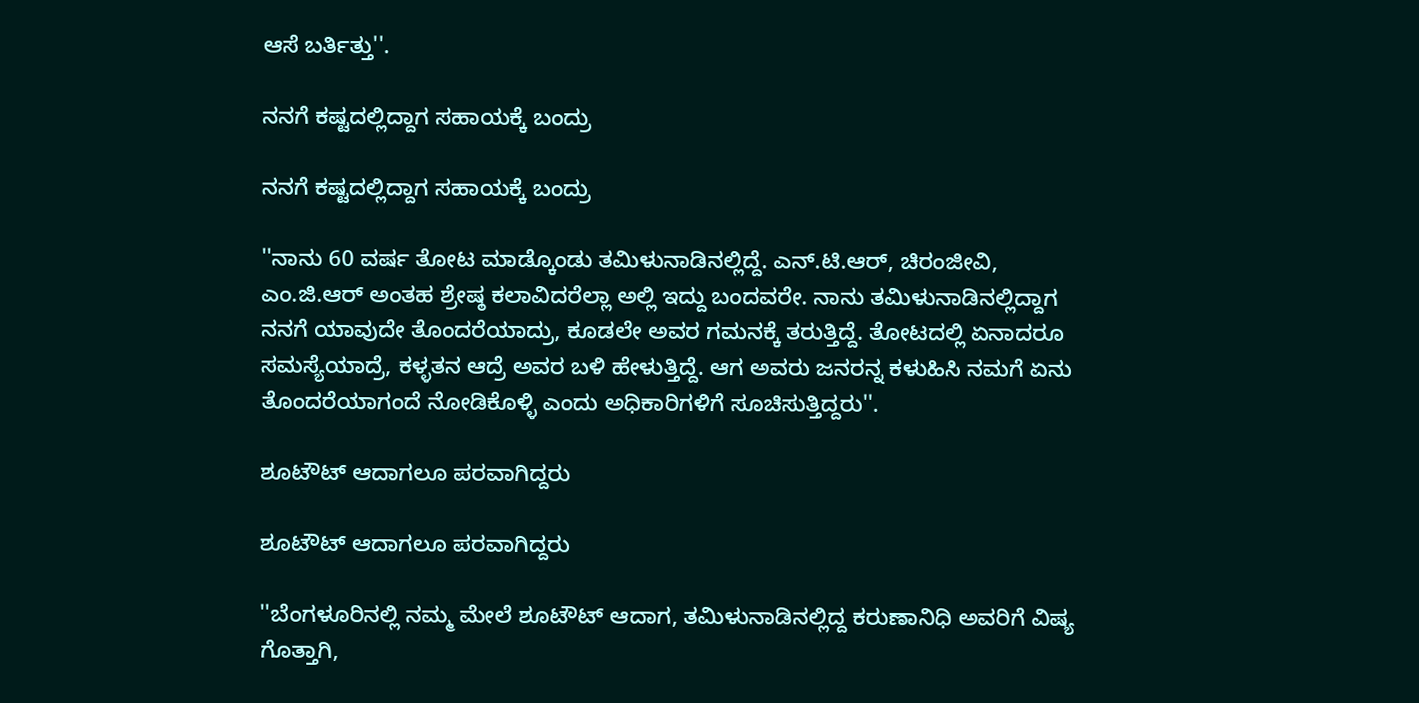ಆಸೆ ಬರ್ತಿತ್ತು''.

ನನಗೆ ಕಷ್ಟದಲ್ಲಿದ್ದಾಗ ಸಹಾಯಕ್ಕೆ ಬಂದ್ರು

ನನಗೆ ಕಷ್ಟದಲ್ಲಿದ್ದಾಗ ಸಹಾಯಕ್ಕೆ ಬಂದ್ರು

''ನಾನು 60 ವರ್ಷ ತೋಟ ಮಾಡ್ಕೊಂಡು ತಮಿಳುನಾಡಿನಲ್ಲಿದ್ದೆ. ಎನ್.ಟಿ.ಆರ್, ಚಿರಂಜೀವಿ, ಎಂ.ಜಿ.ಆರ್ ಅಂತಹ ಶ್ರೇಷ್ಠ ಕಲಾವಿದರೆಲ್ಲಾ ಅಲ್ಲಿ ಇದ್ದು ಬಂದವರೇ. ನಾನು ತಮಿಳುನಾಡಿನಲ್ಲಿದ್ದಾಗ ನನಗೆ ಯಾವುದೇ ತೊಂದರೆಯಾದ್ರು, ಕೂಡಲೇ ಅವರ ಗಮನಕ್ಕೆ ತರುತ್ತಿದ್ದೆ. ತೋಟದಲ್ಲಿ ಏನಾದರೂ ಸಮಸ್ಯೆಯಾದ್ರೆ, ಕಳ್ಳತನ ಆದ್ರೆ ಅವರ ಬಳಿ ಹೇಳುತ್ತಿದ್ದೆ. ಆಗ ಅವರು ಜನರನ್ನ ಕಳುಹಿಸಿ ನಮಗೆ ಏನು ತೊಂದರೆಯಾಗಂದೆ ನೋಡಿಕೊಳ್ಳಿ ಎಂದು ಅಧಿಕಾರಿಗಳಿಗೆ ಸೂಚಿಸುತ್ತಿದ್ದರು''.

ಶೂಟೌಟ್ ಆದಾಗಲೂ ಪರವಾಗಿದ್ದರು

ಶೂಟೌಟ್ ಆದಾಗಲೂ ಪರವಾಗಿದ್ದರು

''ಬೆಂಗಳೂರಿನಲ್ಲಿ ನಮ್ಮ ಮೇಲೆ ಶೂಟೌಟ್ ಆದಾಗ, ತಮಿಳುನಾಡಿನಲ್ಲಿದ್ದ ಕರುಣಾನಿಧಿ ಅವರಿಗೆ ವಿಷ್ಯ ಗೊತ್ತಾಗಿ,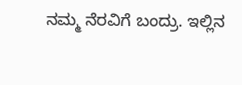ನಮ್ಮ ನೆರವಿಗೆ ಬಂದ್ರು. ಇಲ್ಲಿನ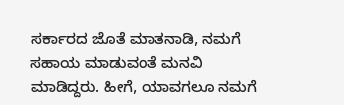ಸರ್ಕಾರದ ಜೊತೆ ಮಾತನಾಡಿ, ನಮಗೆ ಸಹಾಯ ಮಾಡುವಂತೆ ಮನವಿ ಮಾಡಿದ್ದರು. ಹೀಗೆ, ಯಾವಗಲೂ ನಮಗೆ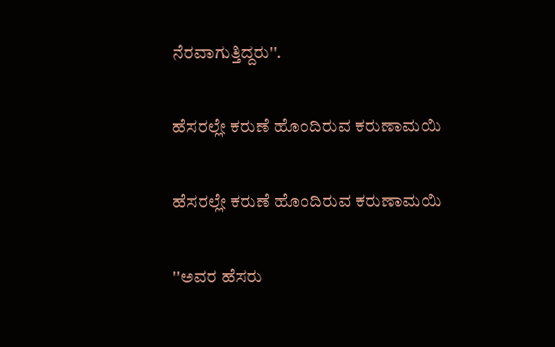ನೆರವಾಗುತ್ತಿದ್ದರು''.

ಹೆಸರಲ್ಲೇ ಕರುಣೆ ಹೊಂದಿರುವ ಕರುಣಾಮಯಿ

ಹೆಸರಲ್ಲೇ ಕರುಣೆ ಹೊಂದಿರುವ ಕರುಣಾಮಯಿ

''ಅವರ ಹೆಸರು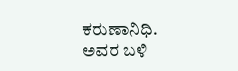ಕರುಣಾನಿಧಿ. ಅವರ ಬಳಿ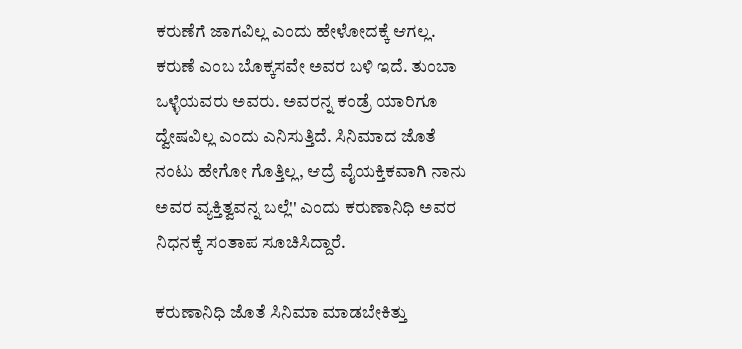ಕರುಣೆಗೆ ಜಾಗವಿಲ್ಲ ಎಂದು ಹೇಳೋದಕ್ಕೆ ಆಗಲ್ಲ. ಕರುಣೆ ಎಂಬ ಬೊಕ್ಕಸವೇ ಅವರ ಬಳಿ ಇದೆ. ತುಂಬಾ ಒಳ್ಳೆಯವರು ಅವರು. ಅವರನ್ನ ಕಂಡ್ರೆ ಯಾರಿಗೂ ದ್ವೇಷವಿಲ್ಲ ಎಂದು ಎನಿಸುತ್ತಿದೆ. ಸಿನಿಮಾದ ಜೊತೆ ನಂಟು ಹೇಗೋ ಗೊತ್ತಿಲ್ಲ, ಆದ್ರೆ ವೈಯಕ್ತಿಕವಾಗಿ ನಾನು ಅವರ ವ್ಯಕ್ತಿತ್ವವನ್ನ ಬಲ್ಲೆ'' ಎಂದು ಕರುಣಾನಿಧಿ ಅವರ ನಿಧನಕ್ಕೆ ಸಂತಾಪ ಸೂಚಿಸಿದ್ದಾರೆ.

ಕರುಣಾನಿಧಿ ಜೊತೆ ಸಿನಿಮಾ ಮಾಡಬೇಕಿತ್ತು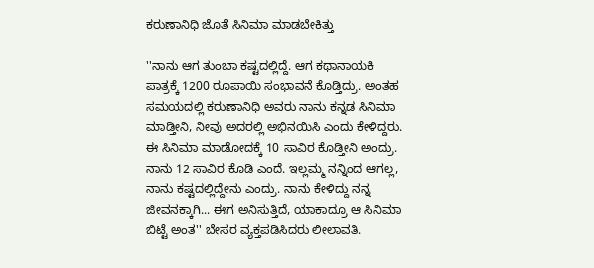ಕರುಣಾನಿಧಿ ಜೊತೆ ಸಿನಿಮಾ ಮಾಡಬೇಕಿತ್ತು

''ನಾನು ಆಗ ತುಂಬಾ ಕಷ್ಟದಲ್ಲಿದ್ದೆ. ಆಗ ಕಥಾನಾಯಕಿ ಪಾತ್ರಕ್ಕೆ 1200 ರೂಪಾಯಿ ಸಂಭಾವನೆ ಕೊಡ್ತಿದ್ರು. ಅಂತಹ ಸಮಯದಲ್ಲಿ ಕರುಣಾನಿಧಿ ಅವರು ನಾನು ಕನ್ನಡ ಸಿನಿಮಾ ಮಾಡ್ತೀನಿ, ನೀವು ಅದರಲ್ಲಿ ಅಭಿನಯಿಸಿ ಎಂದು ಕೇಳಿದ್ದರು. ಈ ಸಿನಿಮಾ ಮಾಡೋದಕ್ಕೆ 10 ಸಾವಿರ ಕೊಡ್ತೀನಿ ಅಂದ್ರು. ನಾನು 12 ಸಾವಿರ ಕೊಡಿ ಎಂದೆ. ಇಲ್ಲಮ್ಮ ನನ್ನಿಂದ ಆಗಲ್ಲ, ನಾನು ಕಷ್ಟದಲ್ಲಿದ್ದೇನು ಎಂದ್ರು. ನಾನು ಕೇಳಿದ್ದು ನನ್ನ ಜೀವನಕ್ಕಾಗಿ... ಈಗ ಅನಿಸುತ್ತಿದೆ, ಯಾಕಾದ್ರೂ ಆ ಸಿನಿಮಾ ಬಿಟ್ಟೆ ಅಂತ'' ಬೇಸರ ವ್ಯಕ್ತಪಡಿಸಿದರು ಲೀಲಾವತಿ.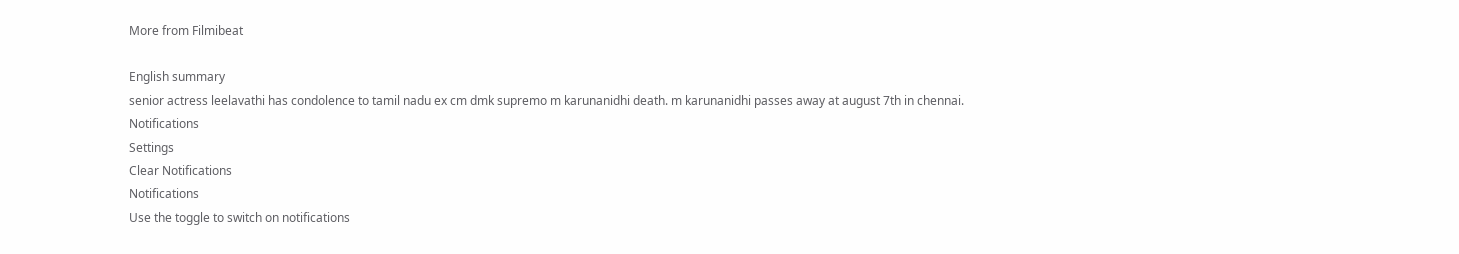More from Filmibeat

English summary
senior actress leelavathi has condolence to tamil nadu ex cm dmk supremo m karunanidhi death. m karunanidhi passes away at august 7th in chennai.
Notifications
Settings
Clear Notifications
Notifications
Use the toggle to switch on notifications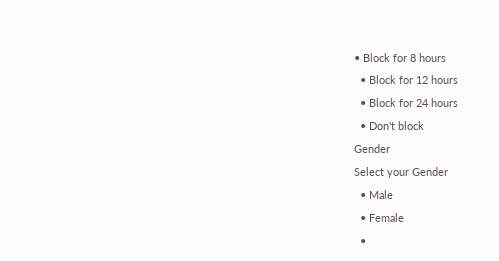• Block for 8 hours
  • Block for 12 hours
  • Block for 24 hours
  • Don't block
Gender
Select your Gender
  • Male
  • Female
  •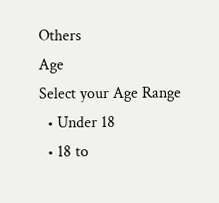Others
Age
Select your Age Range
  • Under 18
  • 18 to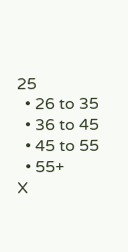25
  • 26 to 35
  • 36 to 45
  • 45 to 55
  • 55+
X